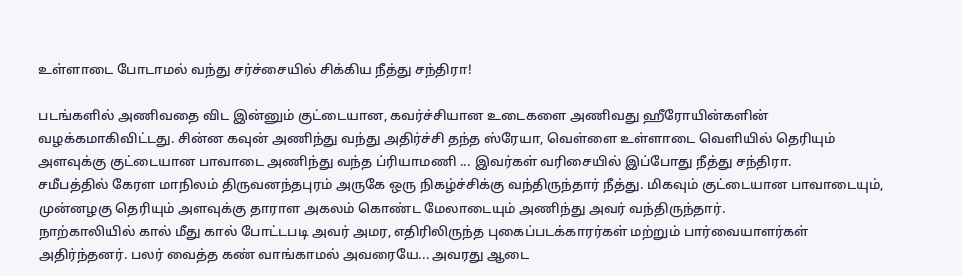உள்ளாடை போடாமல் வந்து சர்ச்சையில் சிக்கிய நீத்து சந்திரா!

படங்களில் அணிவதை விட இன்னும் குட்டையான, கவர்ச்சியான உடைகளை அணிவது ஹீரோயின்களின் வழக்கமாகிவிட்டது. சின்ன கவுன் அணிந்து வந்து அதிர்ச்சி தந்த ஸ்ரேயா, வெள்ளை உள்ளாடை வெளியில் தெரியும் அளவுக்கு குட்டையான பாவாடை அணிந்து வந்த ப்ரியாமணி ... இவர்கள் வரிசையில் இப்போது நீத்து சந்திரா.
சமீபத்தில் கேரள மாநிலம் திருவனந்தபுரம் அருகே ஒரு நிகழ்ச்சிக்கு வந்திருந்தார் நீத்து. மிகவும் குட்டையான பாவாடையும், முன்னழகு தெரியும் அளவுக்கு தாராள அகலம் கொண்ட மேலாடையும் அணிந்து அவர் வந்திருந்தார்.
நாற்காலியில் கால் மீது கால் போட்டபடி அவர் அமர, எதிரிலிருந்த புகைப்படக்காரர்கள் மற்றும் பார்வையாளர்கள் அதிர்ந்தனர். பலர் வைத்த கண் வாங்காமல் அவரையே... அவரது ஆடை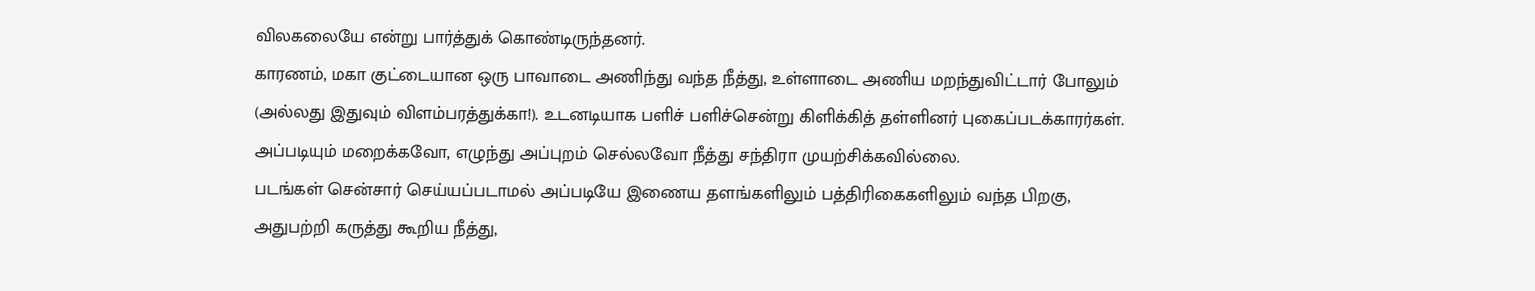விலகலையே என்று பார்த்துக் கொண்டிருந்தனர்.
காரணம், மகா குட்டையான ஒரு பாவாடை அணிந்து வந்த நீத்து, உள்ளாடை அணிய மறந்துவிட்டார் போலும் (அல்லது இதுவும் விளம்பரத்துக்கா!). உடனடியாக பளிச் பளிச்சென்று கிளிக்கித் தள்ளினர் புகைப்படக்காரர்கள். அப்படியும் மறைக்கவோ, எழுந்து அப்புறம் செல்லவோ நீத்து சந்திரா முயற்சிக்கவில்லை.
படங்கள் சென்சார் செய்யப்படாமல் அப்படியே இணைய தளங்களிலும் பத்திரிகைகளிலும் வந்த பிறகு, அதுபற்றி கருத்து கூறிய நீத்து,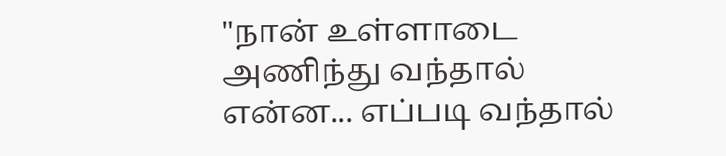"நான் உள்ளாடை அணிந்து வந்தால் என்ன... எப்படி வந்தால்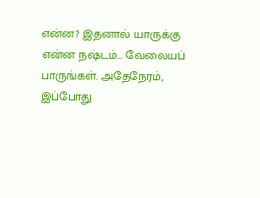என்ன? இதனால் யாருக்கு என்ன நஷ்டம்... வேலையப் பாருங்கள். அதேநேரம், இப்போது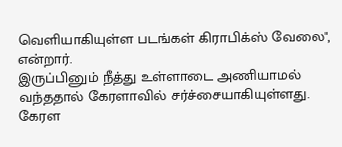வெளியாகியுள்ள படங்கள் கிராபிக்ஸ் வேலை", என்றார்.
இருப்பினும் நீத்து உள்ளாடை அணியாமல் வந்ததால் கேரளாவில் சர்ச்சையாகியுள்ளது. கேரள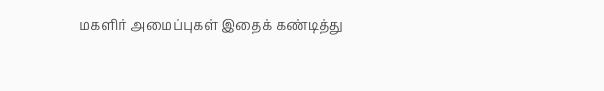மகளிர் அமைப்புகள் இதைக் கண்டித்து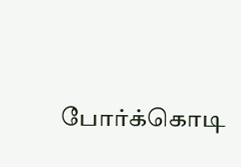போர்க்கொடி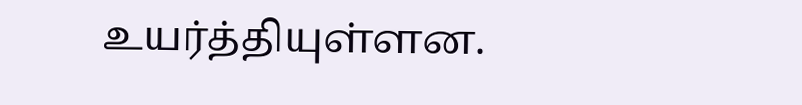உயர்த்தியுள்ளன.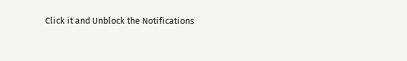Click it and Unblock the Notifications